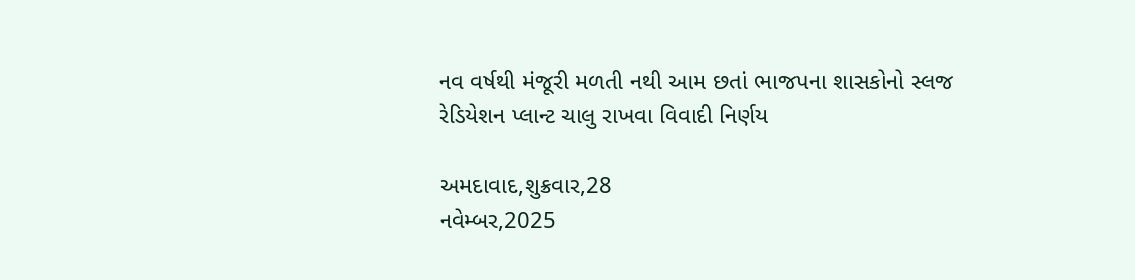નવ વર્ષથી મંજૂરી મળતી નથી આમ છતાં ભાજપના શાસકોનો સ્લજ રેડિયેશન પ્લાન્ટ ચાલુ રાખવા વિવાદી નિર્ણય

અમદાવાદ,શુક્રવાર,28
નવેમ્બર,2025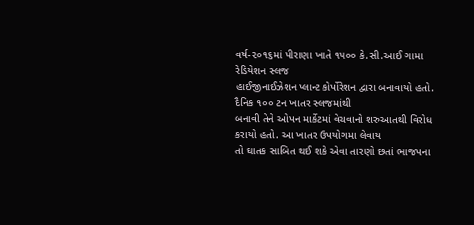વર્ષ-૨૦૧૬માં પીરાણા ખાતે ૧૫૦૦ કે.સી.આઈ ગામા રેડિયેશન સ્લજ
હાઈજીનાઈઝેશન પ્લાન્ટ કોર્પોરેશન દ્વારા બનાવાયો હતો. દૈનિક ૧૦૦ ટન ખાતર સ્લજમાંથી
બનાવી તેને ઓપન માર્કેટમાં વેચવાનો શરુઆતથી વિરોધ કરાયો હતો. આ ખાતર ઉપયોગમા લેવાય
તો ઘાતક સાબિત થઈ શકે એવા તારણો છતાં ભાજપના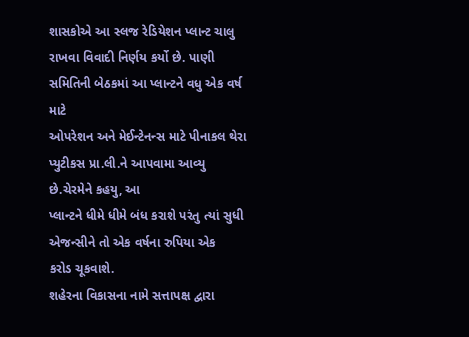શાસકોએ આ સ્લજ રેડિયેશન પ્લાન્ટ ચાલુ
રાખવા વિવાદી નિર્ણય કર્યો છે. પાણી સમિતિની બેઠકમાં આ પ્લાન્ટને વધુ એક વર્ષ માટે
ઓપરેશન અને મેઈન્ટેનન્સ માટે પીનાકલ થેરા પ્યુટીકસ પ્રા.લી.ને આપવામા આવ્યુ
છે.ચેરમેને કહયુ, આ
પ્લાન્ટને ધીમે ધીમે બંધ કરાશે પરંતુ ત્યાં સુધી એજન્સીને તો એક વર્ષના રુપિયા એક
કરોડ ચૂકવાશે.
શહેરના વિકાસના નામે સત્તાપક્ષ દ્વારા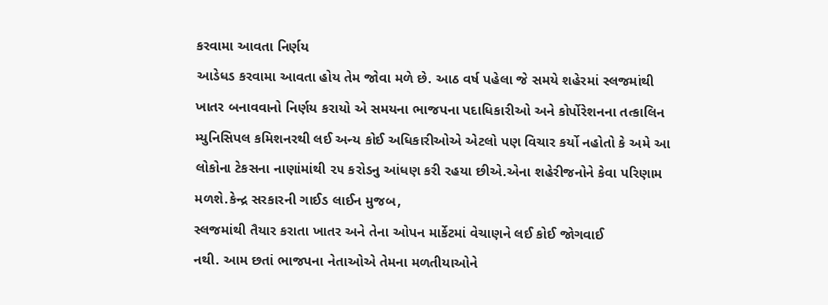કરવામા આવતા નિર્ણય
આડેધડ કરવામા આવતા હોય તેમ જોવા મળે છે. આઠ વર્ષ પહેલા જે સમયે શહેરમાં સ્લજમાંથી
ખાતર બનાવવાનો નિર્ણય કરાયો એ સમયના ભાજપના પદાધિકારીઓ અને કોર્પોરેશનના તત્કાલિન
મ્યુનિસિપલ કમિશનરથી લઈ અન્ય કોઈ અધિકારીઓએ એટલો પણ વિચાર કર્યો નહોતો કે અમે આ
લોકોના ટેકસના નાણાંમાંથી ૨૫ કરોડનુ આંધણ કરી રહયા છીએ.એના શહેરીજનોને કેવા પરિણામ
મળશે.કેન્દ્ર સરકારની ગાઈડ લાઈન મુજબ,
સ્લજમાંથી તૈયાર કરાતા ખાતર અને તેના ઓપન માર્કેટમાં વેચાણને લઈ કોઈ જોગવાઈ
નથી. આમ છતાં ભાજપના નેતાઓએ તેમના મળતીયાઓને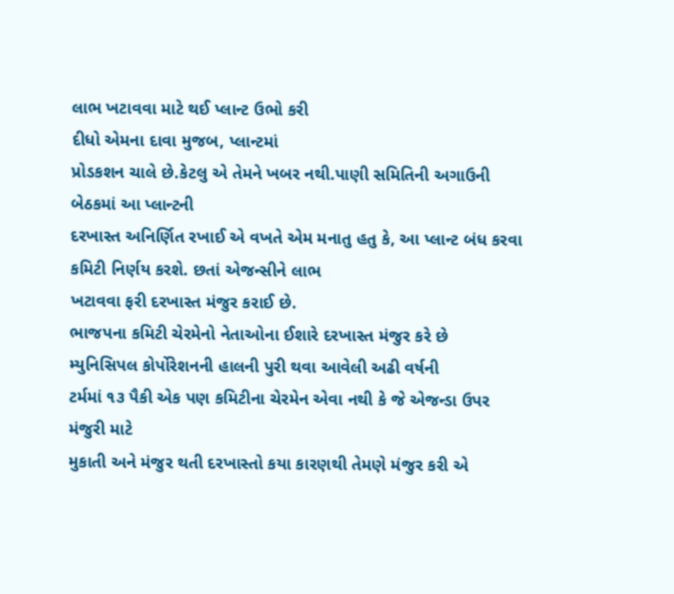લાભ ખટાવવા માટે થઈ પ્લાન્ટ ઉભો કરી
દીધો એમના દાવા મુજબ, પ્લાન્ટમાં
પ્રોડકશન ચાલે છે.કેટલુ એ તેમને ખબર નથી.પાણી સમિતિની અગાઉની બેઠકમાં આ પ્લાન્ટની
દરખાસ્ત અનિર્ણિત રખાઈ એ વખતે એમ મનાતુ હતુ કે, આ પ્લાન્ટ બંધ કરવા કમિટી નિર્ણય કરશે. છતાં એજન્સીને લાભ
ખટાવવા ફરી દરખાસ્ત મંજુર કરાઈ છે.
ભાજપના કમિટી ચેરમેનો નેતાઓના ઈશારે દરખાસ્ત મંજુર કરે છે
મ્યુનિસિપલ કોર્પોરેશનની હાલની પુરી થવા આવેલી અઢી વર્ષની
ટર્મમાં ૧૩ પૈકી એક પણ કમિટીના ચેરમેન એવા નથી કે જે એજન્ડા ઉપર મંજુરી માટે
મુકાતી અને મંજુર થતી દરખાસ્તો કયા કારણથી તેમણે મંજુર કરી એ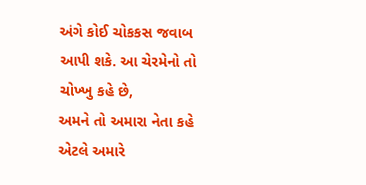અંગે કોઈ ચોકકસ જવાબ
આપી શકે. આ ચેરમેનો તો ચોખ્ખુ કહે છે,
અમને તો અમારા નેતા કહે એટલે અમારે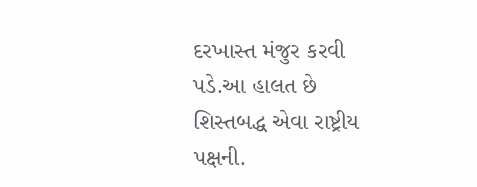દરખાસ્ત મંજુર કરવી પડે.આ હાલત છે
શિસ્તબદ્ધ એવા રાષ્ટ્રીય પક્ષની.